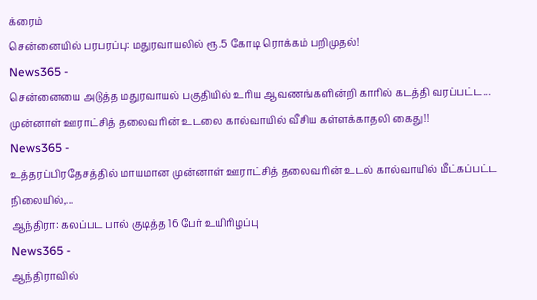க்ரைம்
சென்னையில் பரபரப்பு: மதுரவாயலில் ரூ.5 கோடி ரொக்கம் பறிமுதல்!
News365 -
சென்னையை அடுத்த மதுரவாயல் பகுதியில் உரிய ஆவணங்களின்றி காரில் கடத்தி வரப்பட்ட...
முன்னாள் ஊராட்சித் தலைவரின் உடலை கால்வாயில் வீசிய கள்ளக்காதலி கைது!!
News365 -
உத்தரப்பிரதேசத்தில் மாயமான முன்னாள் ஊராட்சித் தலைவரின் உடல் கால்வாயில் மீட்கப்பட்ட நிலையில்,...
ஆந்திரா: கலப்பட பால் குடித்த 16 பேர் உயிரிழப்பு
News365 -
ஆந்திராவில்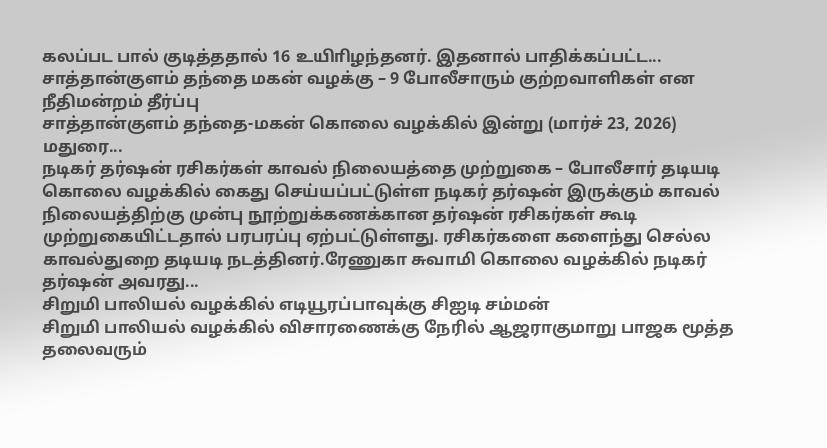கலப்பட பால் குடித்ததால் 16 உயிாிழந்தனர். இதனால் பாதிக்கப்பட்ட...
சாத்தான்குளம் தந்தை மகன் வழக்கு – 9 போலீசாரும் குற்றவாளிகள் என நீதிமன்றம் தீர்ப்பு
சாத்தான்குளம் தந்தை-மகன் கொலை வழக்கில் இன்று (மார்ச் 23, 2026) மதுரை...
நடிகர் தர்ஷன் ரசிகர்கள் காவல் நிலையத்தை முற்றுகை – போலீசார் தடியடி
கொலை வழக்கில் கைது செய்யப்பட்டுள்ள நடிகர் தர்ஷன் இருக்கும் காவல் நிலையத்திற்கு முன்பு நூற்றுக்கணக்கான தர்ஷன் ரசிகர்கள் கூடி முற்றுகையிட்டதால் பரபரப்பு ஏற்பட்டுள்ளது. ரசிகர்களை களைந்து செல்ல காவல்துறை தடியடி நடத்தினர்.ரேணுகா சுவாமி கொலை வழக்கில் நடிகர் தர்ஷன் அவரது...
சிறுமி பாலியல் வழக்கில் எடியூரப்பாவுக்கு சிஐடி சம்மன்
சிறுமி பாலியல் வழக்கில் விசாரணைக்கு நேரில் ஆஜராகுமாறு பாஜக மூத்த தலைவரும்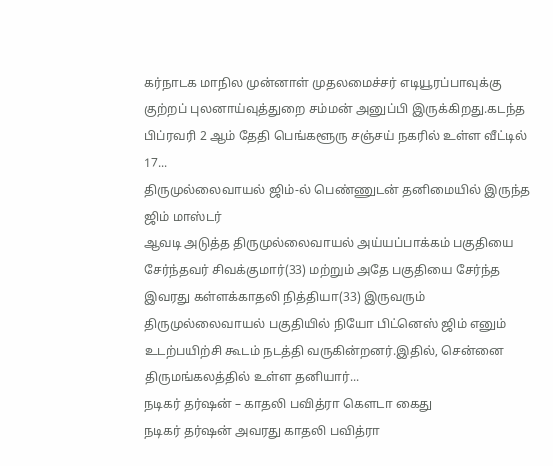கர்நாடக மாநில முன்னாள் முதலமைச்சர் எடியூரப்பாவுக்கு குற்றப் புலனாய்வுத்துறை சம்மன் அனுப்பி இருக்கிறது.கடந்த பிப்ரவரி 2 ஆம் தேதி பெங்களூரு சஞ்சய் நகரில் உள்ள வீட்டில் 17...
திருமுல்லைவாயல் ஜிம்-ல் பெண்ணுடன் தனிமையில் இருந்த ஜிம் மாஸ்டர்
ஆவடி அடுத்த திருமுல்லைவாயல் அய்யப்பாக்கம் பகுதியை சேர்ந்தவர் சிவக்குமார்(33) மற்றும் அதே பகுதியை சேர்ந்த இவரது கள்ளக்காதலி நித்தியா(33) இருவரும் திருமுல்லைவாயல் பகுதியில் நியோ பிட்னெஸ் ஜிம் எனும் உடற்பயிற்சி கூடம் நடத்தி வருகின்றனர்.இதில், சென்னை திருமங்கலத்தில் உள்ள தனியார்...
நடிகர் தர்ஷன் – காதலி பவித்ரா கௌடா கைது
நடிகர் தர்ஷன் அவரது காதலி பவித்ரா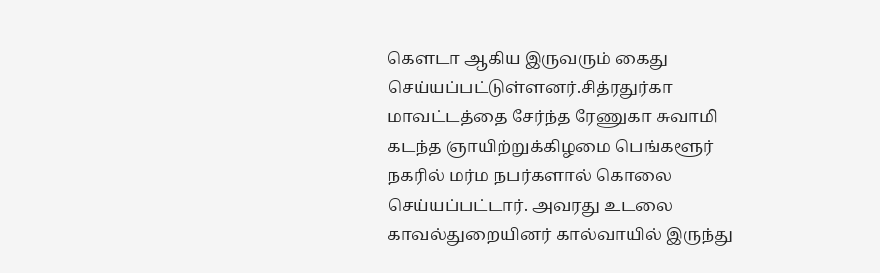கௌடா ஆகிய இருவரும் கைது செய்யப்பட்டுள்ளனர்.சித்ரதுர்கா மாவட்டத்தை சேர்ந்த ரேணுகா சுவாமி கடந்த ஞாயிற்றுக்கிழமை பெங்களூர் நகரில் மர்ம நபர்களால் கொலை செய்யப்பட்டார். அவரது உடலை காவல்துறையினர் கால்வாயில் இருந்து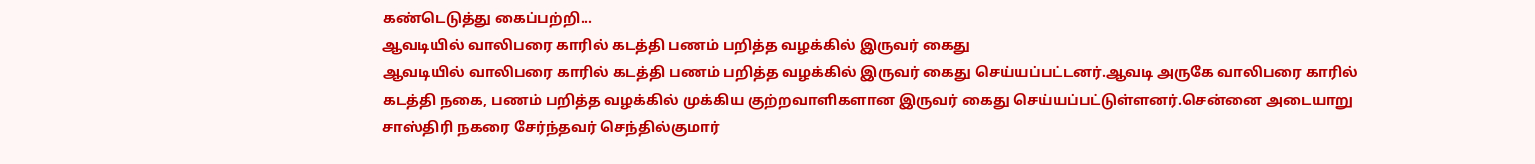கண்டெடுத்து கைப்பற்றி...
ஆவடியில் வாலிபரை காரில் கடத்தி பணம் பறித்த வழக்கில் இருவர் கைது
ஆவடியில் வாலிபரை காரில் கடத்தி பணம் பறித்த வழக்கில் இருவர் கைது செய்யப்பட்டனர்.ஆவடி அருகே வாலிபரை காரில் கடத்தி நகை, பணம் பறித்த வழக்கில் முக்கிய குற்றவாளிகளான இருவர் கைது செய்யப்பட்டுள்ளனர்.சென்னை அடையாறு சாஸ்திரி நகரை சேர்ந்தவர் செந்தில்குமார்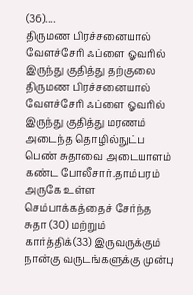(36)....
திருமண பிரச்சனையால் வேளச்சேரி ஃப்ளை ஓவரில் இருந்து குதித்து தற்குலை
திருமண பிரச்சனையால் வேளச்சேரி ஃப்ளை ஓவரில் இருந்து குதித்து மரணம் அடைந்த தொழில்நுட்ப பெண் சுதாவை அடையாளம் கண்ட போலீசார்.தாம்பரம் அருகே உள்ள செம்பாக்கத்தைச் சேர்ந்த சுதா (30) மற்றும் கார்த்திக்(33) இருவருக்கும் நான்கு வருடங்களுக்கு முன்பு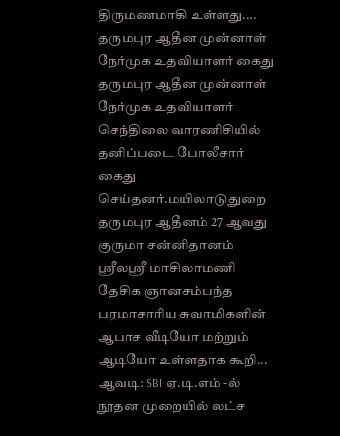திருமணமாகி உள்ளது....
தருமபுர ஆதீன முன்னாள் நேர்முக உதவியாளர் கைது
தருமபுர ஆதீன முன்னாள் நேர்முக உதவியாளர் செந்திலை வாரணிசியில் தனிப்படை போலீசார் கைது செய்தனர்.மயிலாடுதுறை தருமபுர ஆதீனம் 27 ஆவது குருமா சன்னிதானம் ஸ்ரீலஸ்ரீ மாசிலாமணி தேசிக ஞானசம்பந்த பரமாசாரிய சுவாமிகளின் ஆபாச வீடியோ மற்றும் ஆடியோ உள்ளதாக கூறி...
ஆவடி: SBI ஏ.டி.எம் -ல் நூதன முறையில் லட்ச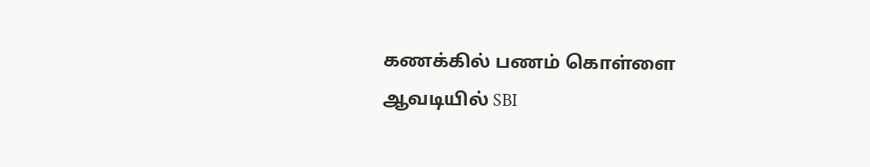கணக்கில் பணம் கொள்ளை
ஆவடியில் SBI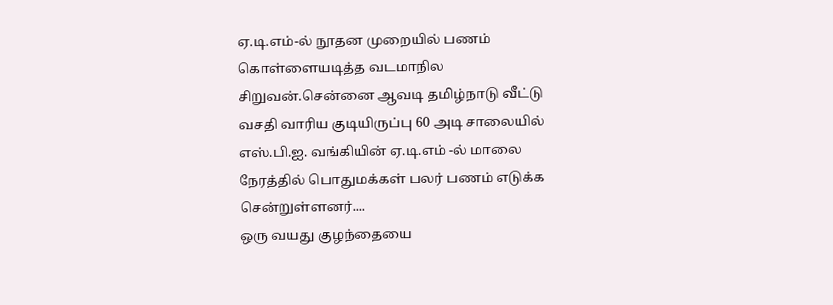ஏ.டி.எம்-ல் நூதன முறையில் பணம் கொள்ளையடித்த வடமாநில சிறுவன்.சென்னை ஆவடி தமிழ்நாடு வீட்டு வசதி வாரிய குடியிருப்பு 60 அடி சாலையில் எஸ்.பி.ஐ. வங்கியின் ஏ.டி.எம் -ல் மாலை நேரத்தில் பொதுமக்கள் பலர் பணம் எடுக்க சென்றுள்ளனர்....
ஒரு வயது குழந்தையை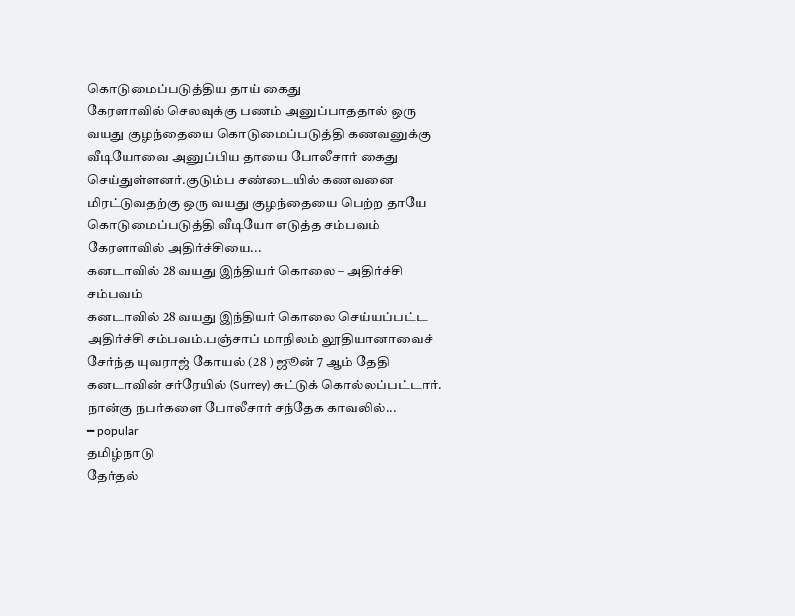கொடுமைப்படுத்திய தாய் கைது
கேரளாவில் செலவுக்கு பணம் அனுப்பாததால் ஒரு வயது குழந்தையை கொடுமைப்படுத்தி கணவனுக்கு வீடியோவை அனுப்பிய தாயை போலீசார் கைது செய்துள்ளனர்.குடும்ப சண்டையில் கணவனை மிரட்டுவதற்கு ஒரு வயது குழந்தையை பெற்ற தாயே கொடுமைப்படுத்தி வீடியோ எடுத்த சம்பவம் கேரளாவில் அதிர்ச்சியை...
கனடாவில் 28 வயது இந்தியர் கொலை – அதிர்ச்சி சம்பவம்
கனடாவில் 28 வயது இந்தியர் கொலை செய்யப்பட்ட அதிர்ச்சி சம்பவம்.பஞ்சாப் மாநிலம் லூதியானாவைச் சேர்ந்த யுவராஜ் கோயல் (28 ) ஜூன் 7 ஆம் தேதி கனடாவின் சர்ரேயில் (Surrey) சுட்டுக் கொல்லப்பட்டார். நான்கு நபர்களை போலீசார் சந்தேக காவலில்...
━ popular
தமிழ்நாடு
தேர்தல்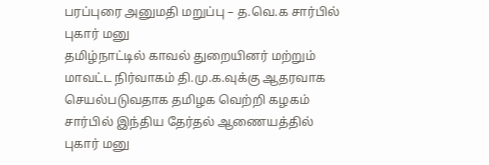பரப்புரை அனுமதி மறுப்பு – த.வெ.க சார்பில் புகார் மனு
தமிழ்நாட்டில் காவல் துறையினர் மற்றும் மாவட்ட நிர்வாகம் தி.மு.க.வுக்கு ஆதரவாக செயல்படுவதாக தமிழக வெற்றி கழகம் சார்பில் இந்திய தேர்தல் ஆணையத்தில் புகார் மனு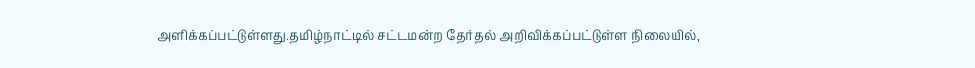அளிக்கப்பட்டுள்ளது.தமிழ்நாட்டில் சட்டமன்ற தேர்தல் அறிவிக்கப்பட்டுள்ள நிலையில்,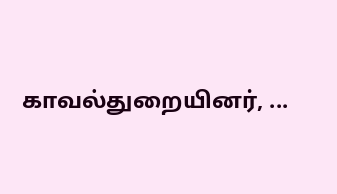காவல்துறையினர், ...